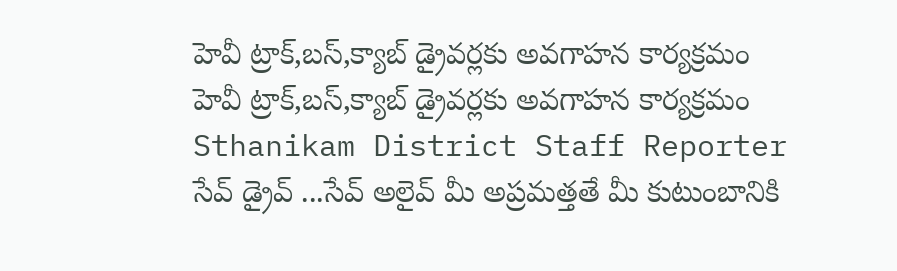హెవీ ట్రాక్,బస్,క్యాబ్ డ్రైవర్లకు అవగాహన కార్యక్రమం
హెవీ ట్రాక్,బస్,క్యాబ్ డ్రైవర్లకు అవగాహన కార్యక్రమం
Sthanikam District Staff Reporter
సేవ్ డ్రైవ్ ...సేవ్ అలైవ్ మీ అప్రమత్తతే మీ కుటుంబానికి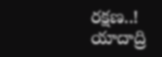రక్షణ..!
యాదాద్రి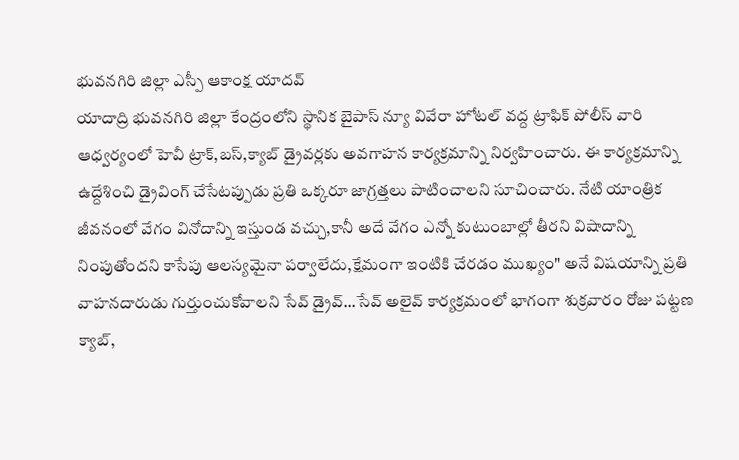భువనగిరి జిల్లా ఎస్పీ ఆకాంక్ష యాదవ్
యాదాద్రి భువనగిరి జిల్లా కేంద్రంలోని స్థానిక బైపాస్ న్యూ వివేరా హోటల్ వద్ద ట్రాఫిక్ పోలీస్ వారి ఆధ్వర్యంలో హెవీ ట్రాక్,బస్,క్యాబ్ డ్రైవర్లకు అవగాహన కార్యక్రమాన్ని నిర్వహించారు. ఈ కార్యక్రమాన్ని ఉద్దేశించి డ్రైవింగ్ చేసేటప్పుడు ప్రతి ఒక్కరూ జాగ్రత్తలు పాటించాలని సూచించారు. నేటి యాంత్రిక జీవనంలో వేగం వినోదాన్ని ఇస్తుండ వచ్చు,కానీ అదే వేగం ఎన్నో కుటుంబాల్లో తీరని విషాదాన్ని నింపుతోందని కాసేపు ఆలస్యమైనా పర్వాలేదు,క్షేమంగా ఇంటికి చేరడం ముఖ్యం" అనే విషయాన్ని ప్రతి వాహనదారుడు గుర్తుంచుకోవాలని సేవ్ డ్రైవ్...సేవ్ అలైవ్ కార్యక్రమంలో భాగంగా శుక్రవారం రోజు పట్టణ క్యాబ్,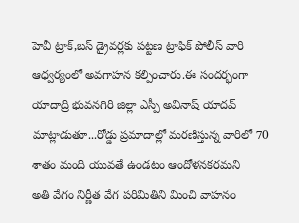హెవీ ట్రాక్,బస్ డ్రైవర్లకు పట్టణ ట్రాఫిక్ పోలీస్ వారి ఆధ్వర్యంలో అవగాహన కల్పించారు.ఈ సందర్భంగా యాదాద్రి భువనగిరి జిల్లా ఎస్పీ అవినాష్ యాదవ్ మాట్లాడుతూ...రోడ్డు ప్రమాదాల్లో మరణిస్తున్న వారిలో 70 శాతం మంది యువతే ఉండటం ఆందోళనకరమని
అతి వేగం నిర్ణీత వేగ పరిమితిని మించి వాహనం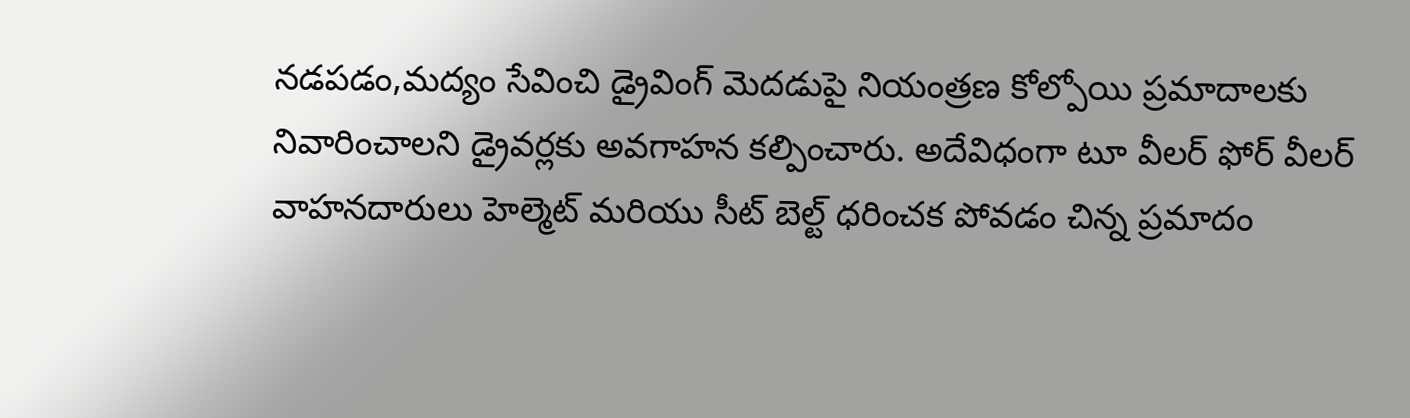నడపడం,మద్యం సేవించి డ్రైవింగ్ మెదడుపై నియంత్రణ కోల్పోయి ప్రమాదాలకు నివారించాలని డ్రైవర్లకు అవగాహన కల్పించారు. అదేవిధంగా టూ వీలర్ ఫోర్ వీలర్ వాహనదారులు హెల్మెట్ మరియు సీట్ బెల్ట్ ధరించక పోవడం చిన్న ప్రమాదం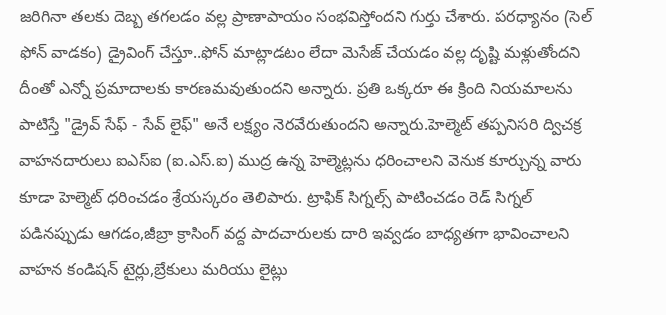జరిగినా తలకు దెబ్బ తగలడం వల్ల ప్రాణాపాయం సంభవిస్తోందని గుర్తు చేశారు. పరధ్యానం (సెల్ ఫోన్ వాడకం) డ్రైవింగ్ చేస్తూ..ఫోన్ మాట్లాడటం లేదా మెసేజ్ చేయడం వల్ల దృష్టి మళ్లుతోందని దీంతో ఎన్నో ప్రమాదాలకు కారణమవుతుందని అన్నారు. ప్రతి ఒక్కరూ ఈ క్రింది నియమాలను పాటిస్తే "డ్రైవ్ సేఫ్ - సేవ్ లైఫ్" అనే లక్ష్యం నెరవేరుతుందని అన్నారు.హెల్మెట్ తప్పనిసరి ద్విచక్ర వాహనదారులు ఐఎస్ఐ (ఐ.ఎస్.ఐ) ముద్ర ఉన్న హెల్మెట్లను ధరించాలని వెనుక కూర్చున్న వారు కూడా హెల్మెట్ ధరించడం శ్రేయస్కరం తెలిపారు. ట్రాఫిక్ సిగ్నల్స్ పాటించడం రెడ్ సిగ్నల్ పడినప్పుడు ఆగడం,జీబ్రా క్రాసింగ్ వద్ద పాదచారులకు దారి ఇవ్వడం బాధ్యతగా భావించాలని వాహన కండిషన్ టైర్లు,బ్రేకులు మరియు లైట్లు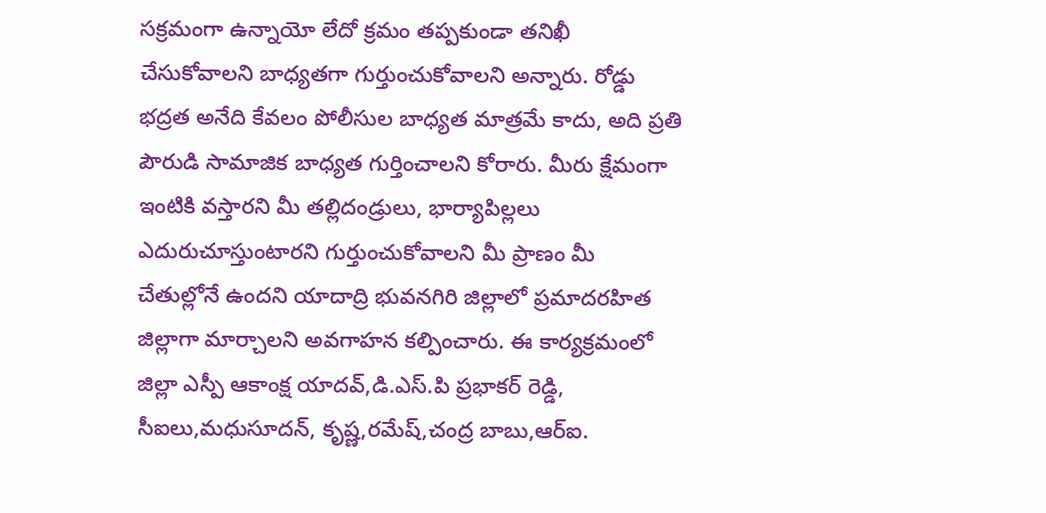సక్రమంగా ఉన్నాయో లేదో క్రమం తప్పకుండా తనిఖీ చేసుకోవాలని బాధ్యతగా గుర్తుంచుకోవాలని అన్నారు. రోడ్డు భద్రత అనేది కేవలం పోలీసుల బాధ్యత మాత్రమే కాదు, అది ప్రతి పౌరుడి సామాజిక బాధ్యత గుర్తించాలని కోరారు. మీరు క్షేమంగా ఇంటికి వస్తారని మీ తల్లిదండ్రులు, భార్యాపిల్లలు ఎదురుచూస్తుంటారని గుర్తుంచుకోవాలని మీ ప్రాణం మీ చేతుల్లోనే ఉందని యాదాద్రి భువనగిరి జిల్లాలో ప్రమాదరహిత జిల్లాగా మార్చాలని అవగాహన కల్పించారు. ఈ కార్యక్రమంలో జిల్లా ఎస్పీ ఆకాంక్ష యాదవ్,డి.ఎస్.పి ప్రభాకర్ రెడ్డి, సీఐలు,మధుసూదన్, కృష్ణ,రమేష్,చంద్ర బాబు,ఆర్ఐ.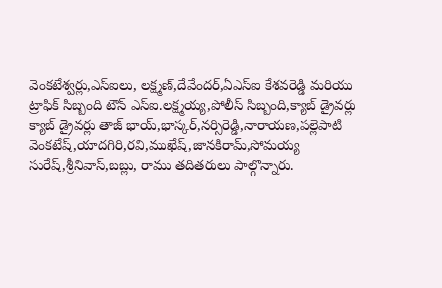వెంకటేశ్వర్లు,ఎస్ఐలు, లక్ష్మణ్,దేవేందర్,ఏఎస్ఐ కేశవరెడ్డి మరియు ట్రాఫిక్ సిబ్బంది టౌన్ ఎస్ఐ.లక్ష్మయ్య,పోలీస్ సిబ్బంది,క్యాబ్ డ్రైవర్లు క్యాబ్ డ్రైవర్లు తాజ్ భాయ్,భాస్కర్,నర్సిరెడ్డి,నారాయణ,పల్లెపాటి వెంకటేష్,యాదగిరి,రవి,ముఖేష్,జానకిరామ్,సోమయ్య సురేష్,శ్రీనివాస్,బబ్లు, రాము తదితరులు పాల్గొన్నారు.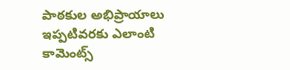పాఠకుల అభిప్రాయాలు
ఇప్పటివరకు ఎలాంటి కామెంట్స్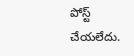పోస్ట్ చేయలేదు.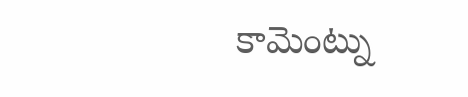కామెంట్ను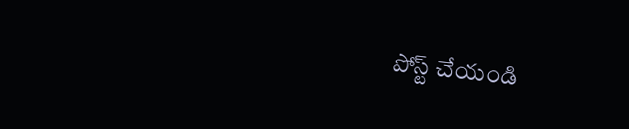పోస్ట్ చేయండి